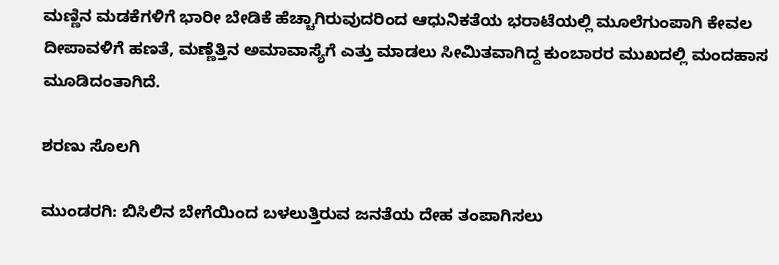ಮಣ್ಣಿನ ಮಡಕೆಗಳಿಗೆ ಭಾರೀ ಬೇಡಿಕೆ ಹೆಚ್ಚಾಗಿರುವುದರಿಂದ ಆಧುನಿಕತೆಯ ಭರಾಟೆಯಲ್ಲಿ ಮೂಲೆಗುಂಪಾಗಿ ಕೇವಲ ದೀಪಾವಳಿಗೆ ಹಣತೆ, ಮಣ್ಣೆತ್ತಿನ ಅಮಾವಾಸ್ಯೆಗೆ ಎತ್ತು ಮಾಡಲು ಸೀಮಿತವಾಗಿದ್ದ ಕುಂಬಾರರ ಮುಖದಲ್ಲಿ ಮಂದಹಾಸ ಮೂಡಿದಂತಾಗಿದೆ.

ಶರಣು ಸೊಲಗಿ

ಮುಂಡರಗಿ: ಬಿಸಿಲಿನ ಬೇಗೆಯಿಂದ ಬಳಲುತ್ತಿರುವ ಜನತೆಯ ದೇಹ ತಂಪಾಗಿಸಲು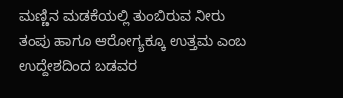ಮಣ್ಣಿನ ಮಡಕೆಯಲ್ಲಿ ತುಂಬಿರುವ ನೀರು ತಂಪು ಹಾಗೂ ಆರೋಗ್ಯಕ್ಕೂ ಉತ್ತಮ ಎಂಬ ಉದ್ದೇಶದಿಂದ ಬಡವರ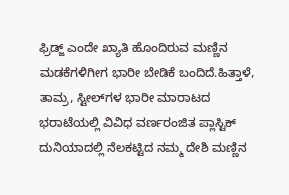ಫ್ರಿಡ್ಜ್ ಎಂದೇ ಖ್ಯಾತಿ ಹೊಂದಿರುವ ಮಣ್ಣಿನ ಮಡಕೆಗಳಿಗೀಗ ಭಾರೀ ಬೇಡಿಕೆ ಬಂದಿದೆ.ಹಿತ್ತಾಳೆ, ತಾಮ್ರ, ಸ್ಟೀಲ್‌ಗಳ ಭಾರೀ ಮಾರಾಟದ ಭರಾಟೆಯಲ್ಲಿ ವಿವಿಧ ವರ್ಣರಂಜಿತ ಪ್ಲಾಸ್ಟಿಕ್ ದುನಿಯಾದಲ್ಲಿ ನೆಲಕಟ್ಟಿದ ನಮ್ಮ ದೇಶಿ ಮಣ್ಣಿನ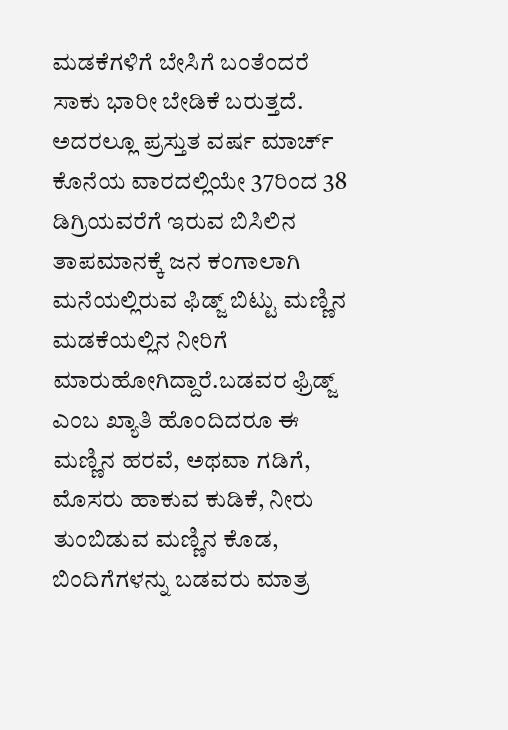ಮಡಕೆಗಳಿಗೆ ಬೇಸಿಗೆ ಬಂತೆಂದರೆ ಸಾಕು ಭಾರೀ ಬೇಡಿಕೆ ಬರುತ್ತದೆ. ಅದರಲ್ಲೂ ಪ್ರಸ್ತುತ ವರ್ಷ ಮಾರ್ಚ್ ಕೊನೆಯ ವಾರದಲ್ಲಿಯೇ 37ರಿಂದ 38 ಡಿಗ್ರಿಯವರೆಗೆ ಇರುವ ಬಿಸಿಲಿನ ತಾಪಮಾನಕ್ಕೆ ಜನ ಕಂಗಾಲಾಗಿ ಮನೆಯಲ್ಲಿರುವ ಫಿಡ್ಜ್‌ ಬಿಟ್ಟು ಮಣ್ಣಿನ ಮಡಕೆಯಲ್ಲಿನ ನೀರಿಗೆ ಮಾರುಹೋಗಿದ್ದಾರೆ.ಬಡವರ ಫ್ರಿಡ್ಜ್‌ ಎಂಬ ಖ್ಯಾತಿ ಹೊಂದಿದರೂ ಈ ಮಣ್ಣಿನ ಹರವೆ, ಅಥವಾ ಗಡಿಗೆ, ಮೊಸರು ಹಾಕುವ ಕುಡಿಕೆ, ನೀರು ತುಂಬಿಡುವ ಮಣ್ಣಿನ ಕೊಡ, ಬಿಂದಿಗೆಗಳನ್ನು ಬಡವರು ಮಾತ್ರ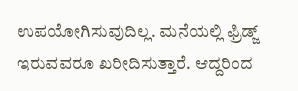ಉಪಯೋಗಿಸುವುದಿಲ್ಲ. ಮನೆಯಲ್ಲಿ ಫ್ರಿಡ್ಜ್ ಇರುವವರೂ ಖರೀದಿಸುತ್ತಾರೆ. ಆದ್ದರಿಂದ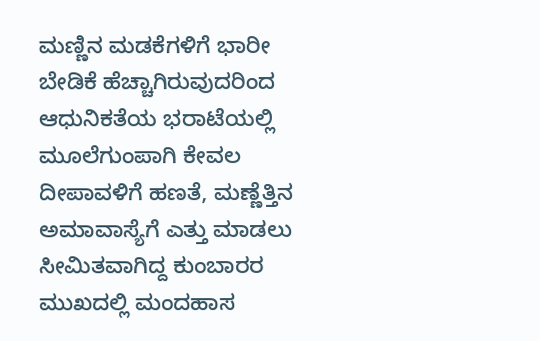ಮಣ್ಣಿನ ಮಡಕೆಗಳಿಗೆ ಭಾರೀ ಬೇಡಿಕೆ ಹೆಚ್ಚಾಗಿರುವುದರಿಂದ ಆಧುನಿಕತೆಯ ಭರಾಟೆಯಲ್ಲಿ ಮೂಲೆಗುಂಪಾಗಿ ಕೇವಲ ದೀಪಾವಳಿಗೆ ಹಣತೆ, ಮಣ್ಣೆತ್ತಿನ ಅಮಾವಾಸ್ಯೆಗೆ ಎತ್ತು ಮಾಡಲು ಸೀಮಿತವಾಗಿದ್ದ ಕುಂಬಾರರ ಮುಖದಲ್ಲಿ ಮಂದಹಾಸ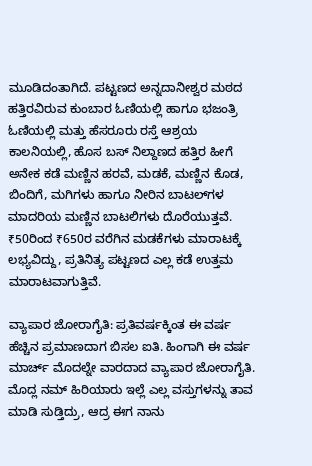ಮೂಡಿದಂತಾಗಿದೆ. ಪಟ್ಟಣದ ಅನ್ನದಾನೀಶ್ವರ ಮಠದ ಹತ್ತಿರವಿರುವ ಕುಂಬಾರ ಓಣಿಯಲ್ಲಿ ಹಾಗೂ ಭಜಂತ್ರಿ ಓಣಿಯಲ್ಲಿ ಮತ್ತು ಹೆಸರೂರು ರಸ್ತೆ ಆಶ್ರಯ ಕಾಲನಿಯಲ್ಲಿ, ಹೊಸ ಬಸ್ ನಿಲ್ದಾಣದ ಹತ್ತಿರ ಹೀಗೆ ಅನೇಕ ಕಡೆ ಮಣ್ಣಿನ ಹರವೆ, ಮಡಕೆ, ಮಣ್ಣಿನ ಕೊಡ, ಬಿಂದಿಗೆ, ಮಗಿಗಳು ಹಾಗೂ ನೀರಿನ ಬಾಟಲ್‌ಗಳ ಮಾದರಿಯ ಮಣ್ಣಿನ ಬಾಟಲಿಗಳು ದೊರೆಯುತ್ತವೆ. ₹50ರಿಂದ ₹650ರ ವರೆಗಿನ ಮಡಕೆಗಳು ಮಾರಾಟಕ್ಕೆ ಲಭ್ಯವಿದ್ದು, ಪ್ರತಿನಿತ್ಯ ಪಟ್ಟಣದ ಎಲ್ಲ ಕಡೆ ಉತ್ತಮ ಮಾರಾಟವಾಗುತ್ತಿವೆ.

ವ್ಯಾಪಾರ ಜೋರಾಗೈತಿ: ಪ್ರತಿವರ್ಷಕ್ಕಿಂತ ಈ ವರ್ಷ ಹೆಚ್ಚಿನ ಪ್ರಮಾಣದಾಗ ಬಿಸಲ ಐತಿ. ಹಿಂಗಾಗಿ ಈ ವರ್ಷ ಮಾರ್ಚ್ ಮೊದಲ್ನೇ ವಾರದಾದ ವ್ಯಾಪಾರ ಜೋರಾಗೈತಿ. ಮೊದ್ಲ ನಮ್ ಹಿರಿಯಾರು ಇಲ್ಲೆ ಎಲ್ಲ ವಸ್ತುಗಳನ್ನು ತಾವ ಮಾಡಿ ಸುಡ್ತಿದ್ರು, ಆದ್ರ ಈಗ ನಾನು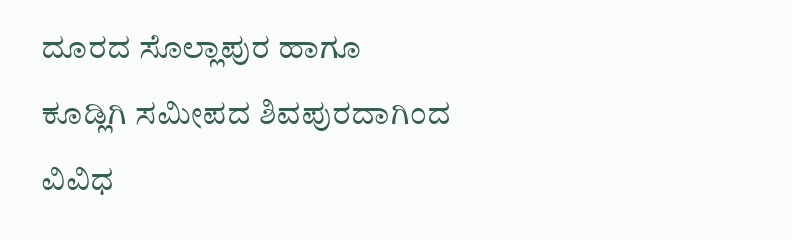ದೂರದ ಸೊಲ್ಲಾಪುರ ಹಾಗೂ ಕೂಡ್ಲಿಗಿ ಸಮೀಪದ ಶಿವಪುರದಾಗಿಂದ ವಿವಿಧ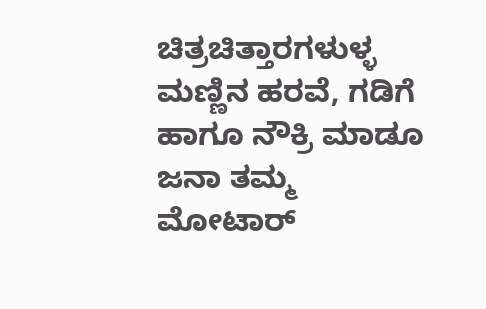ಚಿತ್ರಚಿತ್ತಾರಗಳುಳ್ಳ ಮಣ್ಣಿನ ಹರವೆ, ಗಡಿಗೆ ಹಾಗೂ ನೌಕ್ರಿ ಮಾಡೂ ಜನಾ ತಮ್ಮ ಮೋಟಾರ್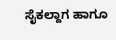ಸೈಕಲ್ದಾಗ ಹಾಗೂ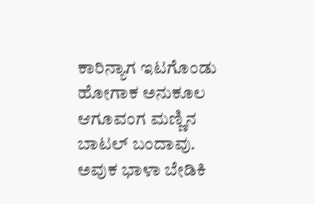ಕಾರಿನ್ಯಾಗ ಇಟಗೊಂಡು ಹೋಗಾಕ ಅನುಕೂಲ ಆಗೂವಂಗ ಮಣ್ಣಿನ ಬಾಟಲ್ ಬಂದಾವು. ಅವುಕ ಭಾಳಾ ಬೇಡಿಕಿ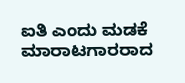ಐತಿ ಎಂದು ಮಡಕೆ ಮಾರಾಟಗಾರರಾದ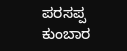ಪರಸಪ್ಪ ಕುಂಬಾರ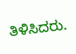ತಿಳಿಸಿದರು.